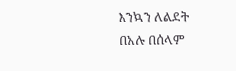እንኳን ለልደት በአሉ በሰላም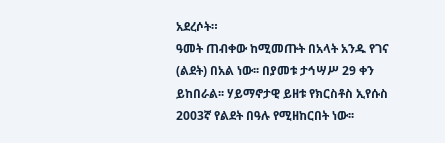አደረሶት።
ዓመት ጠብቀው ከሚመጡት በአላት አንዱ የገና (ልደት) በአል ነው፡፡ በያመቱ ታኅሣሥ 29 ቀን ይከበራል፡፡ ሃይማኖታዊ ይዘቱ የክርስቶስ ኢየሱስ 2003ኛ የልደት በዓሉ የሚዘከርበት ነው፡፡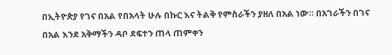በኢትዮጵያ የገና በአል የበአላት ሁሉ በኩር እና ትልቅ የምስራችን ያዘለ በአል ነው። በአገራችን በገና በአል እንደ አቅማችን ዳቦ ደፍተን ጠላ ጠምቀን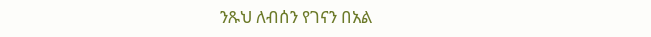ንጹህ ለብሰን የገናን በአል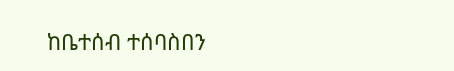ከቤተሰብ ተሰባስበን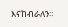እናከብራለን።